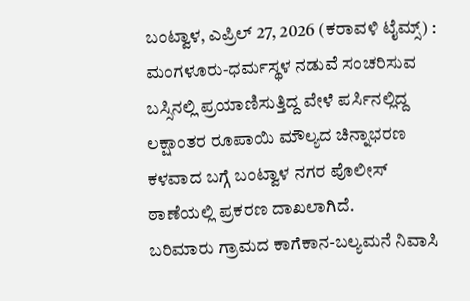ಬಂಟ್ವಾಳ, ಎಪ್ರಿಲ್ 27, 2026 (ಕರಾವಳಿ ಟೈಮ್ಸ್) : ಮಂಗಳೂರು-ಧರ್ಮಸ್ಥಳ ನಡುವೆ ಸಂಚರಿಸುವ ಬಸ್ಸಿನಲ್ಲಿ ಪ್ರಯಾಣಿಸುತ್ತಿದ್ದ ವೇಳೆ ಪರ್ಸಿನಲ್ಲಿದ್ದ ಲಕ್ಷಾಂತರ ರೂಪಾಯಿ ಮೌಲ್ಯದ ಚಿನ್ನಾಭರಣ ಕಳವಾದ ಬಗ್ಗೆ ಬಂಟ್ವಾಳ ನಗರ ಪೊಲೀಸ್ ಠಾಣೆಯಲ್ಲಿ ಪ್ರಕರಣ ದಾಖಲಾಗಿದೆ.
ಬರಿಮಾರು ಗ್ರಾಮದ ಕಾಗೆಕಾನ-ಬಲ್ಯಮನೆ ನಿವಾಸಿ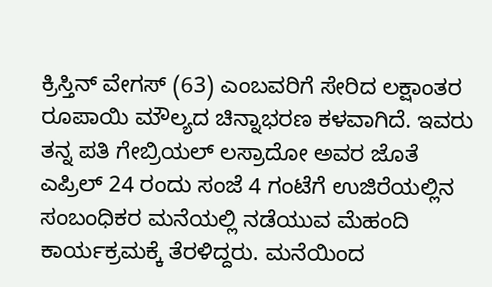ಕ್ರಿಸ್ತಿನ್ ವೇಗಸ್ (63) ಎಂಬವರಿಗೆ ಸೇರಿದ ಲಕ್ಷಾಂತರ ರೂಪಾಯಿ ಮೌಲ್ಯದ ಚಿನ್ನಾಭರಣ ಕಳವಾಗಿದೆ. ಇವರು ತನ್ನ ಪತಿ ಗೇಬ್ರಿಯಲ್ ಲಸ್ರಾದೋ ಅವರ ಜೊತೆ ಎಪ್ರಿಲ್ 24 ರಂದು ಸಂಜೆ 4 ಗಂಟೆಗೆ ಉಜಿರೆಯಲ್ಲಿನ ಸಂಬಂಧಿಕರ ಮನೆಯಲ್ಲಿ ನಡೆಯುವ ಮೆಹಂದಿ ಕಾರ್ಯಕ್ರಮಕ್ಕೆ ತೆರಳಿದ್ದರು. ಮನೆಯಿಂದ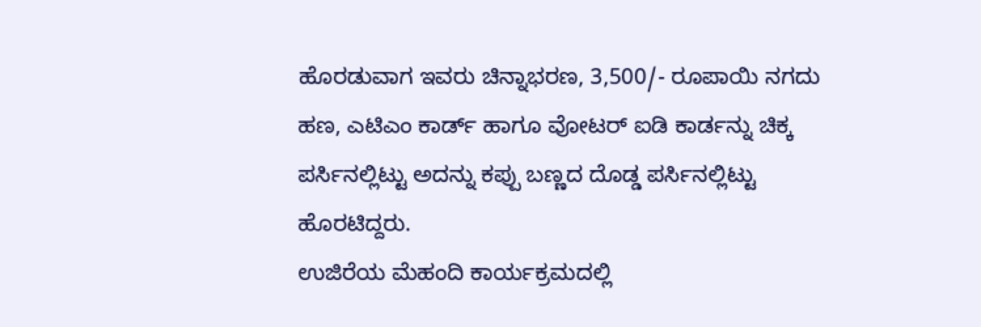ಹೊರಡುವಾಗ ಇವರು ಚಿನ್ನಾಭರಣ, 3,500/- ರೂಪಾಯಿ ನಗದು ಹಣ, ಎಟಿಎಂ ಕಾರ್ಡ್ ಹಾಗೂ ವೋಟರ್ ಐಡಿ ಕಾರ್ಡನ್ನು ಚಿಕ್ಕ ಪರ್ಸಿನಲ್ಲಿಟ್ಟು ಅದನ್ನು ಕಪ್ಪು ಬಣ್ಣದ ದೊಡ್ಡ ಪರ್ಸಿನಲ್ಲಿಟ್ಟು ಹೊರಟಿದ್ದರು.
ಉಜಿರೆಯ ಮೆಹಂದಿ ಕಾರ್ಯಕ್ರಮದಲ್ಲಿ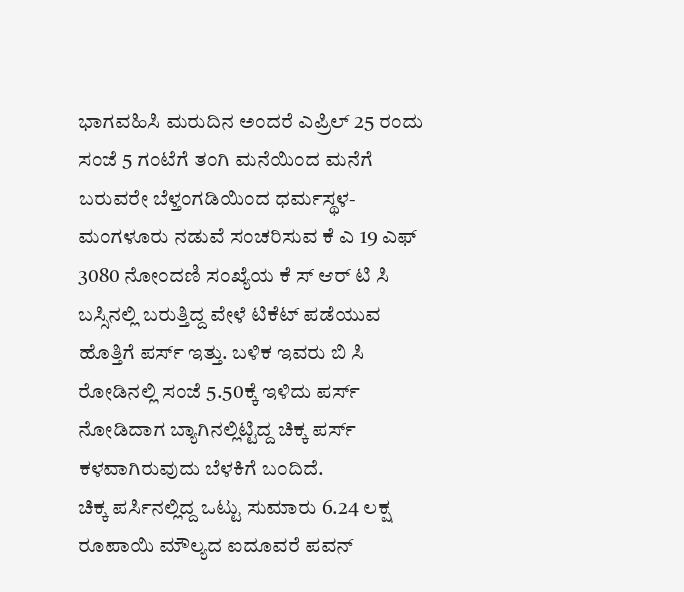ಭಾಗವಹಿಸಿ ಮರುದಿನ ಅಂದರೆ ಎಪ್ರಿಲ್ 25 ರಂದು ಸಂಜೆ 5 ಗಂಟೆಗೆ ತಂಗಿ ಮನೆಯಿಂದ ಮನೆಗೆ ಬರುವರೇ ಬೆಳ್ತಂಗಡಿಯಿಂದ ಧರ್ಮಸ್ಥಳ-ಮಂಗಳೂರು ನಡುವೆ ಸಂಚರಿಸುವ ಕೆ ಎ 19 ಎಫ್ 3080 ನೋಂದಣಿ ಸಂಖ್ಯೆಯ ಕೆ ಸ್ ಆರ್ ಟಿ ಸಿ ಬಸ್ಸಿನಲ್ಲಿ ಬರುತ್ತಿದ್ದ ವೇಳೆ ಟಿಕೆಟ್ ಪಡೆಯುವ ಹೊತ್ತಿಗೆ ಪರ್ಸ್ ಇತ್ತು. ಬಳಿಕ ಇವರು ಬಿ ಸಿ ರೋಡಿನಲ್ಲಿ ಸಂಜೆ 5.50ಕ್ಕೆ ಇಳಿದು ಪರ್ಸ್ ನೋಡಿದಾಗ ಬ್ಯಾಗಿನಲ್ಲಿಟ್ಟಿದ್ದ ಚಿಕ್ಕ ಪರ್ಸ್ ಕಳವಾಗಿರುವುದು ಬೆಳಕಿಗೆ ಬಂದಿದೆ.
ಚಿಕ್ಕ ಪರ್ಸಿನಲ್ಲಿದ್ದ ಒಟ್ಟು ಸುಮಾರು 6.24 ಲಕ್ಷ ರೂಪಾಯಿ ಮೌಲ್ಯದ ಐದೂವರೆ ಪವನ್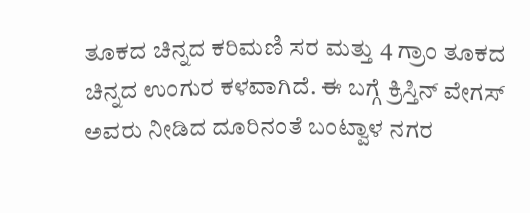ತೂಕದ ಚಿನ್ನದ ಕರಿಮಣಿ ಸರ ಮತ್ತು 4 ಗ್ರಾಂ ತೂಕದ ಚಿನ್ನದ ಉಂಗುರ ಕಳವಾಗಿದೆ. ಈ ಬಗ್ಗೆ ಕ್ರಿಸ್ತಿನ್ ವೇಗಸ್ ಅವರು ನೀಡಿದ ದೂರಿನಂತೆ ಬಂಟ್ವಾಳ ನಗರ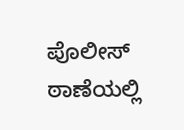ಪೊಲೀಸ್ ಠಾಣೆಯಲ್ಲಿ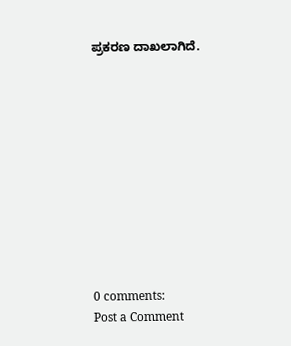ಪ್ರಕರಣ ದಾಖಲಾಗಿದೆ.











0 comments:
Post a Comment